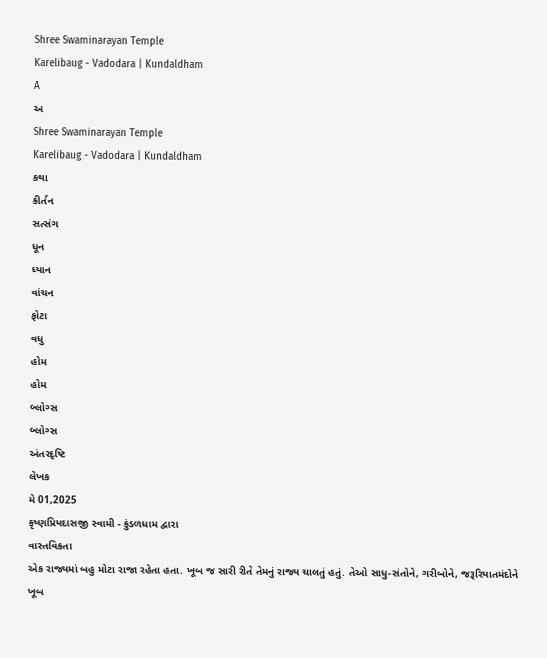Shree Swaminarayan Temple
Karelibaug - Vadodara | Kundaldham
A
અ
Shree Swaminarayan Temple
Karelibaug - Vadodara | Kundaldham
કથા
કીર્તન
સત્સંગ
ધૂન
ધ્યાન
વાંચન
ફોટા
વધુ
હોમ
હોમ
બ્લોગ્સ
બ્લોગ્સ
અંતરદૃષ્ટિ
લેખક
મે 01,2025
કૃષ્ણપ્રિયદાસજી સ્વામી - કુંડળધામ દ્વારા
વાસ્તવિકતા
એક રાજ્યમાં બહુ મોટા રાજા રહેતા હતા. ખૂબ જ સારી રીતે તેમનું રાજ્ય ચાલતું હતું. તેઓ સાધુ-સંતોને, ગરીબોને, જરૂરિયાતમંદોને ખૂબ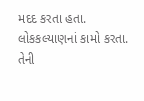મદદ કરતા હતા. લોકકલ્યાણનાં કામો કરતા. તેની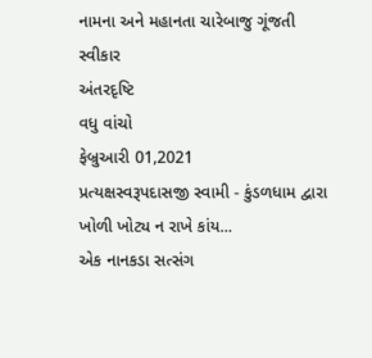નામના અને મહાનતા ચારેબાજુ ગૂંજતી
સ્વીકાર
અંતરદૃષ્ટિ
વધુ વાંચો
ફેબ્રુઆરી 01,2021
પ્રત્યક્ષસ્વરૂપદાસજી સ્વામી - કુંડળધામ દ્વારા
ખોળી ખોટ્ય ન રાખે કાંય...
એક નાનકડા સત્સંગ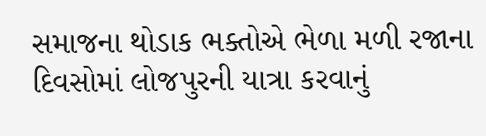સમાજના થોડાક ભક્તોએ ભેળા મળી રજાના દિવસોમાં લોજપુરની યાત્રા કરવાનું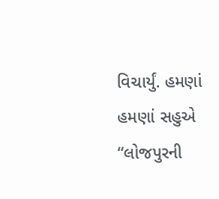વિચાર્યું. હમણાં હમણાં સહુએ “લોજપુરની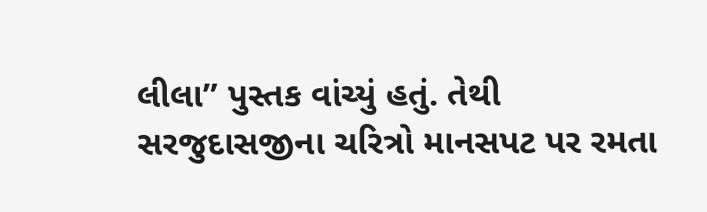લીલા” પુસ્તક વાંચ્યું હતું. તેથી સરજુદાસજીના ચરિત્રો માનસપટ પર રમતા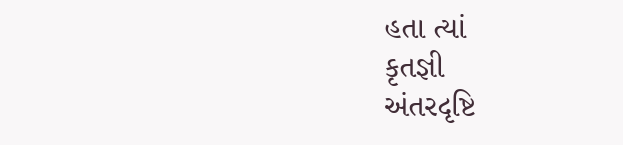હતા ત્યાં
કૃતજ્ઞી
અંતરદૃષ્ટિ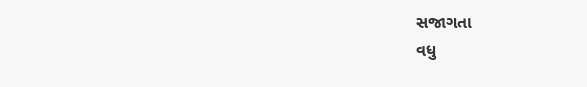સજાગતા
વધુ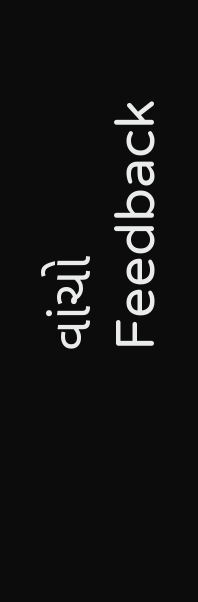વાંચો
Feedback